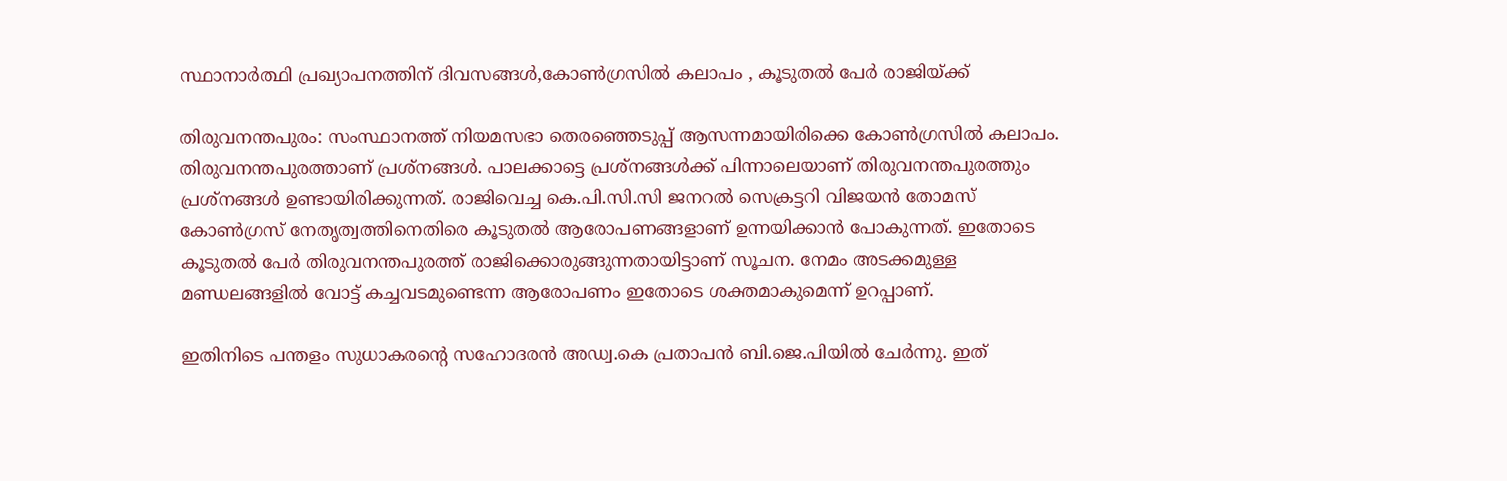സ്ഥാനാർത്ഥി പ്രഖ്യാപനത്തിന് ദിവസങ്ങൾ,കോണ്‍ഗ്രസില്‍ കലാപം , കൂടുതല്‍ പേര്‍ രാജിയ്ക്ക്

തിരുവനന്തപുരം: സംസ്ഥാനത്ത് നിയമസഭാ തെരഞ്ഞെടുപ്പ് ആസന്നമായിരിക്കെ കോണ്‍ഗ്രസില്‍ കലാപം. തിരുവനന്തപുരത്താണ് പ്രശ്നങ്ങള്‍. പാലക്കാട്ടെ പ്രശ്നങ്ങള്‍ക്ക് പിന്നാലെയാണ് തിരുവനന്തപുരത്തും പ്രശ്നങ്ങള്‍ ഉണ്ടായിരിക്കുന്നത്. രാജിവെച്ച കെ.പി.സി.സി ജനറല്‍ സെക്രട്ടറി വിജയന്‍ തോമസ് കോണ്‍ഗ്രസ് നേതൃത്വത്തിനെതിരെ കൂടുതല്‍ ആരോപണങ്ങളാണ് ഉന്നയിക്കാന്‍ പോകുന്നത്. ഇതോടെ കൂടുതല്‍ പേര്‍ തിരുവനന്തപുരത്ത് രാജിക്കൊരുങ്ങുന്നതായിട്ടാണ് സൂചന. നേമം അടക്കമുള്ള മണ്ഡലങ്ങളില്‍ വോട്ട് കച്ചവടമുണ്ടെന്ന ആരോപണം ഇതോടെ ശക്തമാകുമെന്ന് ഉറപ്പാണ്.

ഇതിനിടെ പന്തളം സുധാകരന്റെ സഹോദരന്‍ അഡ്വ.കെ പ്രതാപന്‍ ബി.ജെ.പിയില്‍ ചേര്‍ന്നു. ഇത്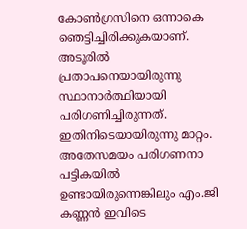കോണ്‍ഗ്രസിനെ ഒന്നാകെ ഞെട്ടിച്ചിരിക്കുകയാണ്. അടൂരില്‍ പ്രതാപനെയായിരുന്നു സ്ഥാനാര്‍ത്ഥിയായി പരിഗണിച്ചിരുന്നത്. ഇതിനിടെയായിരുന്നു മാറ്റം. അതേസമയം പരിഗണനാ പട്ടികയില്‍ ഉണ്ടായിരുന്നെങ്കിലും എം.ജി കണ്ണന്‍ ഇവിടെ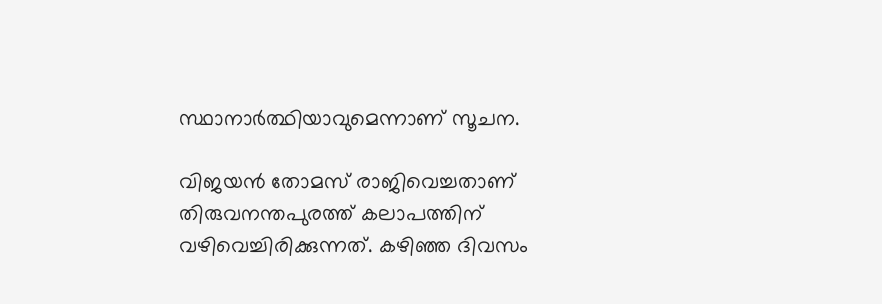സ്ഥാനാര്‍ത്ഥിയാവുമെന്നാണ് സൂചന.

വിജയന്‍ തോമസ് രാജിവെച്ചതാണ് തിരുവനന്തപുരത്ത് കലാപത്തിന് വഴിവെച്ചിരിക്കുന്നത്. കഴിഞ്ഞ ദിവസം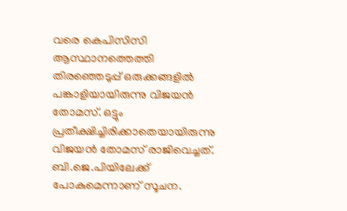വരെ കെപിസിസി ആസ്ഥാനത്തെത്തി തിരഞ്ഞെടുപ്പ് ഒരുക്കങ്ങളില്‍ പങ്കാളിയായിരുന്നു വിജയന്‍ തോമസ്. ഒട്ടും പ്രതീക്ഷിച്ചിരിക്കാതെയായിരുന്നു വിജയന്‍ തോമസ് രാജിവെച്ചത്. ബി.ജെ.പിയിലേക്ക് പോകുമെന്നാണ് സൂചന.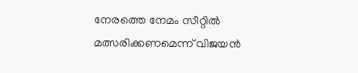നേരത്തെ നേമം സീറ്റില്‍ മത്സരിക്കണമെന്ന് വിജയന്‍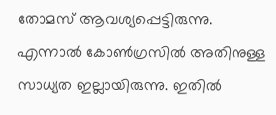തോമസ് ആവശ്യപ്പെട്ടിരുന്നു. എന്നാല്‍ കോണ്‍ഗ്രസില്‍ അതിനുള്ള സാധ്യത ഇല്ലായിരുന്നു. ഇതില്‍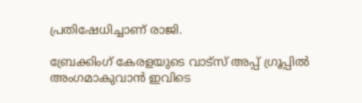പ്രതിഷേധിച്ചാണ് രാജി.

ബ്രേക്കിംഗ് കേരളയുടെ വാട്സ് അപ്പ് ഗ്രൂപ്പിൽ അംഗമാകുവാൻ ഇവിടെ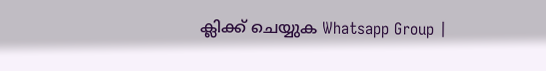ക്ലിക്ക് ചെയ്യുക Whatsapp Group |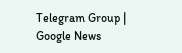Telegram Group | Google News